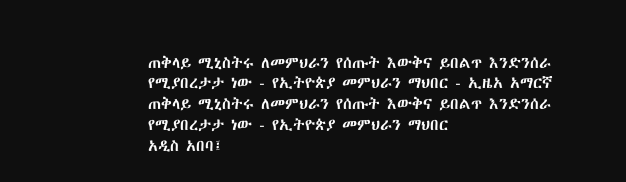ጠቅላይ ሚኒስትሩ ለመምህራን የሰጡት እውቅና ይበልጥ እንድንሰራ የሚያበረታታ ነው - የኢትዮጵያ መምህራን ማህበር - ኢዜአ አማርኛ
ጠቅላይ ሚኒስትሩ ለመምህራን የሰጡት እውቅና ይበልጥ እንድንሰራ የሚያበረታታ ነው - የኢትዮጵያ መምህራን ማህበር
አዲስ አበባ፤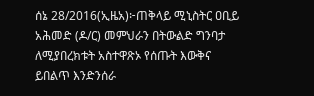ሰኔ 28/2016(ኢዜአ)፦ጠቅላይ ሚኒስትር ዐቢይ አሕመድ (ዶ/ር) መምህራን በትውልድ ግንባታ ለሚያበረክቱት አስተዋጽኦ የሰጡት እውቅና ይበልጥ እንድንሰራ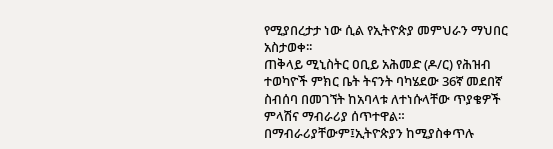የሚያበረታታ ነው ሲል የኢትዮጵያ መምህራን ማህበር አስታወቀ፡፡
ጠቅላይ ሚኒስትር ዐቢይ አሕመድ (ዶ/ር) የሕዝብ ተወካዮች ምክር ቤት ትናንት ባካሄደው 36ኛ መደበኛ ስብሰባ በመገኘት ከአባላቱ ለተነሱላቸው ጥያቄዎች ምላሽና ማብራሪያ ሰጥተዋል።
በማብራሪያቸውም፤ኢትዮጵያን ከሚያስቀጥሉ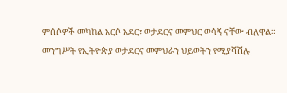ምሰሶዎች መካከል አርሶ አደር፣ ወታደርና መምህር ወሳኝ ናቸው ብለዋል።
መንግሥት የኢትዮጵያ ወታደርና መምህራን ህይወትን የሚያሻሽሉ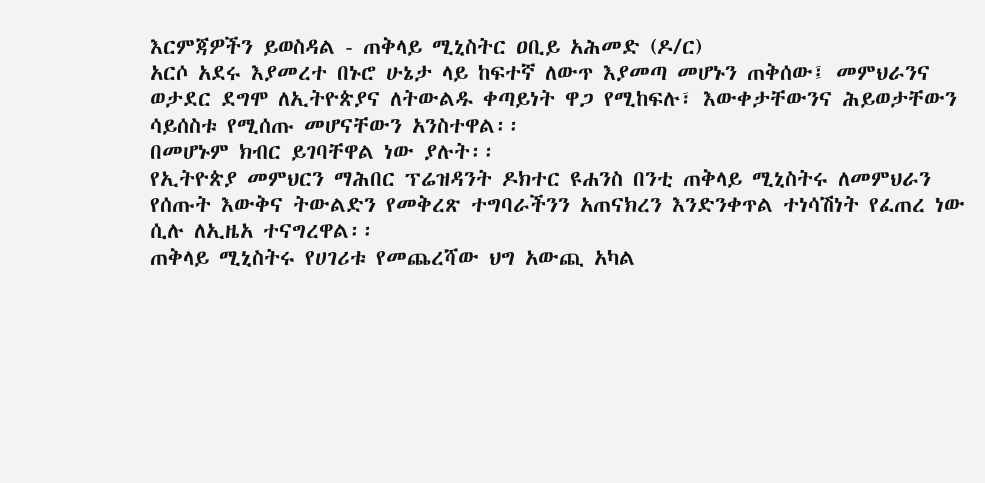እርምጃዎችን ይወስዳል - ጠቅላይ ሚኒስትር ዐቢይ አሕመድ (ዶ/ር)
አርሶ አደሩ እያመረተ በኑሮ ሁኔታ ላይ ከፍተኛ ለውጥ እያመጣ መሆኑን ጠቅሰው፤ መምህራንና ወታደር ደግሞ ለኢትዮጵያና ለትውልዱ ቀጣይነት ዋጋ የሚከፍሉ፣ እውቀታቸውንና ሕይወታቸውን ሳይሰስቱ የሚሰጡ መሆናቸውን አንስተዋል፡፡
በመሆኑም ክብር ይገባቸዋል ነው ያሉት፡፡
የኢትዮጵያ መምህርን ማሕበር ፕሬዝዳንት ዶክተር ዩሐንስ በንቲ ጠቅላይ ሚኒስትሩ ለመምህራን የሰጡት እውቅና ትውልድን የመቅረጽ ተግባራችንን አጠናክረን እንድንቀጥል ተነሳሽነት የፈጠረ ነው ሲሉ ለኢዜአ ተናግረዋል፡፡
ጠቅላይ ሚኒስትሩ የሀገሪቱ የመጨረሻው ህግ አውጪ አካል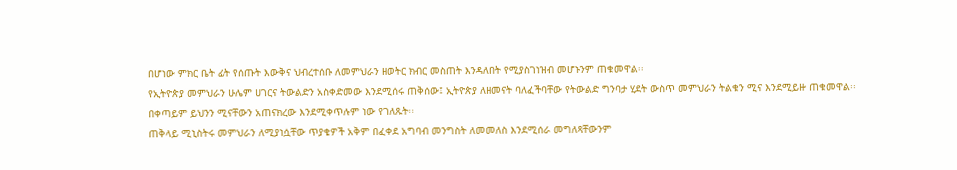በሆነው ምክር ቤት ፊት የሰጡት እውቅና ህብረተሰቡ ለመምህራን ዘወትር ክብር መስጠት እንዳለበት የሚያስገነዝብ መሆኑንም ጠቁመዋል፡፡
የኢትዮጵያ መምህራን ሁሌም ሀገርና ትውልድን አስቀድመው እንደሚሰሩ ጠቅሰው፤ ኢትዮጵያ ለዘመናት ባለፈችባቸው የትውልድ ግንባታ ሂደት ውስጥ መምህራን ትልቁን ሚና እንደሚይዙ ጠቁመዋል፡፡
በቀጣይም ይህንን ሚናቸውን አጠናክረው እንደሚቀጥሉም ነው የገለጹት፡፡
ጠቅላይ ሚኒስትሩ መምህራን ለሚያነሷቸው ጥያቄዎች አቅም በፈቀደ አግባብ መንግስት ለመመለስ እንደሚሰራ መግለጻቸውንም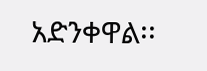አድንቀዋል፡፡